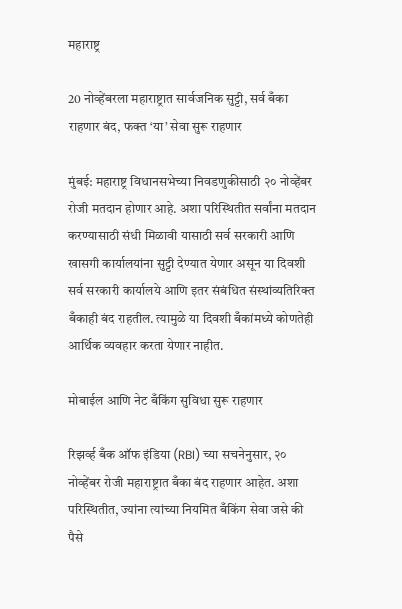महाराष्ट्र

20 नोव्हेंबरला महाराष्ट्रात सार्वजनिक सुट्टी, सर्व बँका राहणार बंद, फक्त ‘या’ सेवा सुरू राहणार

मुंबई: महाराष्ट्र विधानसभेच्या निवडणुकीसाठी २० नोव्हेंबर रोजी मतदान होणार आहे. अशा परिस्थितीत सर्वांना मतदान करण्यासाठी संधी मिळावी यासाठी सर्व सरकारी आणि खासगी कार्यालयांना सुट्टी देण्यात येणार असून या दिवशी सर्व सरकारी कार्यालये आणि इतर संबंधित संस्थांव्यतिरिक्त बँकाही बंद राहतील. त्यामुळे या दिवशी बँकांमध्ये कोणतेही आर्थिक व्यवहार करता येणार नाहीत.

मोबाईल आणि नेट बँकिंग सुविधा सुरू राहणार

रिझर्व्ह बँक ऑफ इंडिया (RBI) च्या सचनेनुसार, २० नोव्हेंबर रोजी महाराष्ट्रात बँका बंद राहणार आहेत. अशा परिस्थितीत, ज्यांना त्यांच्या नियमित बँकिंग सेवा जसे की पैसे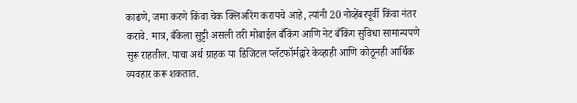काढणे, जमा करणे किंवा चेक क्लिअरिंग करायचे आहे, त्यांनी 20 नोव्हेंबरपूर्वी किंवा नंतर करावे. मात्र, बँकेला सुट्टी असली तरी मोबाईल बँकिंग आणि नेट बँकिंग सुविधा सामान्यपणे सुरू राहतील. याचा अर्थ ग्राहक या डिजिटल प्लॅटफॉर्मद्वारे केव्हाही आणि कोठूनही आर्थिक व्यवहार करू शकतात.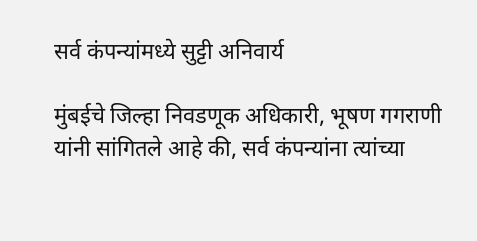सर्व कंपन्यांमध्ये सुट्टी अनिवार्य

मुंबईचे जिल्हा निवडणूक अधिकारी, भूषण गगराणी यांनी सांगितले आहे की, सर्व कंपन्यांना त्यांच्या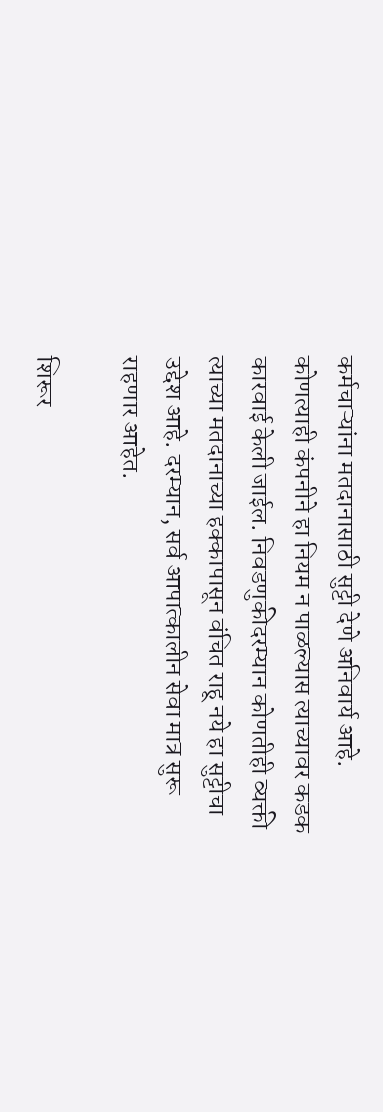कर्मचाऱ्यांना मतदानासाठी सुट्टी देणे अनिवार्य आहे. कोणत्याही कंपनीने हा नियम न पाळल्यास त्याच्यावर कडक कारवाई केली जाईल. निवडणुकीदरम्यान कोणतीही व्यक्ती त्याच्या मतदानाच्या हक्कापासून वंचित राहू नये हा सुट्टीचा उद्देश आहे. दरम्यान, सर्व आपात्कालीन सेवा मात्र सुरू राहणार आहेत.

शिरूर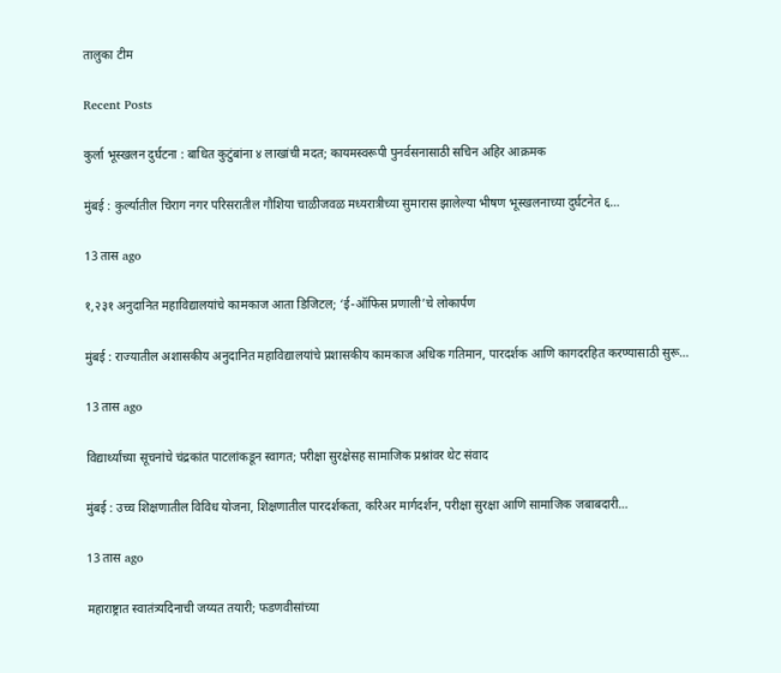तालुका टीम

Recent Posts

कुर्ला भूस्खलन दुर्घटना : बाधित कुटुंबांना ४ लाखांची मदत; कायमस्वरूपी पुनर्वसनासाठी सचिन अहिर आक्रमक

मुंबई : कुर्ल्यातील चिराग नगर परिसरातील गौशिया चाळीजवळ मध्यरात्रीच्या सुमारास झालेल्या भीषण भूस्खलनाच्या दुर्घटनेत ६…

13 तास ago

१,२३१ अनुदानित महाविद्यालयांचे कामकाज आता डिजिटल; ‘ई-ऑफिस प्रणाली’चे लोकार्पण

मुंबई : राज्यातील अशासकीय अनुदानित महाविद्यालयांचे प्रशासकीय कामकाज अधिक गतिमान, पारदर्शक आणि कागदरहित करण्यासाठी सुरू…

13 तास ago

विद्यार्थ्यांच्या सूचनांचे चंद्रकांत पाटलांकडून स्वागत; परीक्षा सुरक्षेसह सामाजिक प्रश्नांवर थेट संवाद

मुंबई : उच्च शिक्षणातील विविध योजना, शिक्षणातील पारदर्शकता, करिअर मार्गदर्शन, परीक्षा सुरक्षा आणि सामाजिक जबाबदारी…

13 तास ago

महाराष्ट्रात स्वातंत्र्यदिनाची जय्यत तयारी; फडणवीसांच्या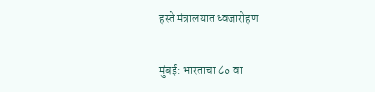हस्ते मंत्रालयात ध्वजारोहण

मुंबई: भारताचा ८० वा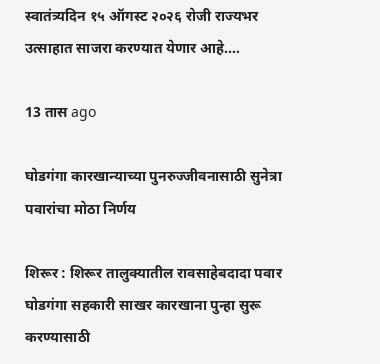स्वातंत्र्यदिन १५ ऑगस्ट २०२६ रोजी राज्यभर उत्साहात साजरा करण्यात येणार आहे.…

13 तास ago

घोडगंगा कारखान्याच्या पुनरुज्जीवनासाठी सुनेत्रा पवारांचा मोठा निर्णय

शिरूर : शिरूर तालुक्यातील रावसाहेबदादा पवार घोडगंगा सहकारी साखर कारखाना पुन्हा सुरू करण्यासाठी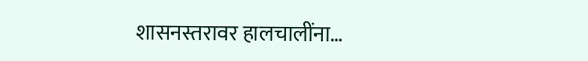शासनस्तरावर हालचालींना…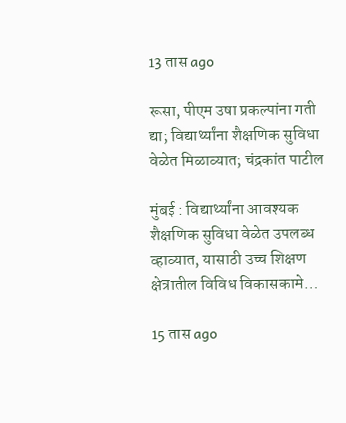13 तास ago

रूसा, पीएम उषा प्रकल्पांना गती द्या; विद्यार्थ्यांना शैक्षणिक सुविधा वेळेत मिळाव्यात; चंद्रकांत पाटील

मुंबई : विद्यार्थ्यांना आवश्यक शैक्षणिक सुविधा वेळेत उपलब्ध व्हाव्यात, यासाठी उच्च शिक्षण क्षेत्रातील विविध विकासकामे…

15 तास ago